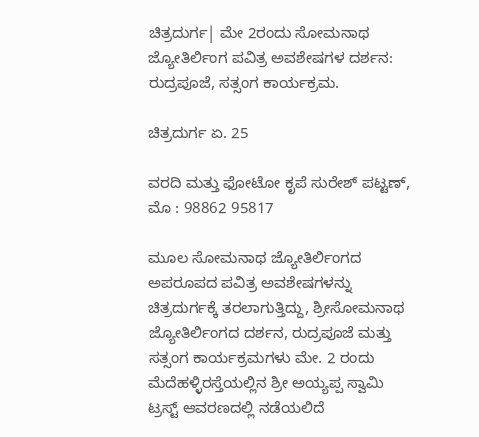ಚಿತ್ರದುರ್ಗ| ಮೇ 2ರಂದು ಸೋಮನಾಥ ಜ್ಯೋತಿರ್ಲಿಂಗ ಪವಿತ್ರ ಅವಶೇಷಗಳ ದರ್ಶನ: ರುದ್ರಪೂಜೆ, ಸತ್ಸಂಗ ಕಾರ್ಯಕ್ರಮ.

ಚಿತ್ರದುರ್ಗ ಏ. 25

ವರದಿ ಮತ್ತು ಫೋಟೋ ಕೃಪೆ ಸುರೇಶ್ ಪಟ್ಟಣ್, ಮೊ : 98862 95817

ಮೂಲ ಸೋಮನಾಥ ಜ್ಯೋತಿರ್ಲಿಂಗದ ಅಪರೂಪದ ಪವಿತ್ರ ಅವಶೇಷಗಳನ್ನು ಚಿತ್ರದುರ್ಗಕ್ಕೆ ತರಲಾಗುತ್ತಿದ್ದು, ಶ್ರೀಸೋಮನಾಥ ಜ್ಯೋತಿರ್ಲಿಂಗದ ದರ್ಶನ, ರುದ್ರಪೂಜೆ ಮತ್ತು ಸತ್ಸಂಗ ಕಾರ್ಯಕ್ರಮಗಳು ಮೇ. 2 ರಂದು ಮೆದೆಹಳ್ಳಿರಸ್ತೆಯಲ್ಲಿನ ಶ್ರೀ ಅಯ್ಯಪ್ಪ ಸ್ವಾಮಿ ಟ್ರಸ್ಟ್ ಆವರಣದಲ್ಲಿ ನಡೆಯಲಿದೆ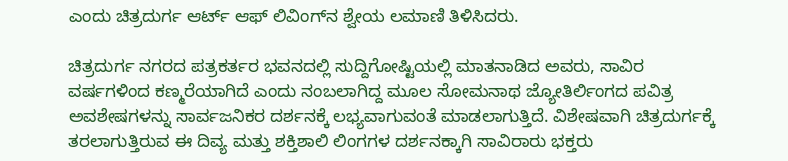ಎಂದು ಚಿತ್ರದುರ್ಗ ಆರ್ಟ್ ಆಫ್ ಲಿವಿಂಗ್‍ನ ಶ್ವೇಯ ಲಮಾಣಿ ತಿಳಿಸಿದರು.

ಚಿತ್ರದುರ್ಗ ನಗರದ ಪತ್ರಕರ್ತರ ಭವನದಲ್ಲಿ ಸುದ್ದಿಗೋಷ್ಟಿಯಲ್ಲಿ ಮಾತನಾಡಿದ ಅವರು, ಸಾವಿರ ವರ್ಷಗಳಿಂದ ಕಣ್ಮರೆಯಾಗಿದೆ ಎಂದು ನಂಬಲಾಗಿದ್ದ ಮೂಲ ಸೋಮನಾಥ ಜ್ಯೋತಿರ್ಲಿಂಗದ ಪವಿತ್ರ ಅವಶೇಷಗಳನ್ನು ಸಾರ್ವಜನಿಕರ ದರ್ಶನಕ್ಕೆ ಲಭ್ಯವಾಗುವಂತೆ ಮಾಡಲಾಗುತ್ತಿದೆ. ವಿಶೇಷವಾಗಿ ಚಿತ್ರದುರ್ಗಕ್ಕೆ ತರಲಾಗುತ್ತಿರುವ ಈ ದಿವ್ಯ ಮತ್ತು ಶಕ್ತಿಶಾಲಿ ಲಿಂಗಗಳ ದರ್ಶನಕ್ಕಾಗಿ ಸಾವಿರಾರು ಭಕ್ತರು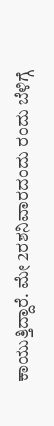ಕಾಯುತ್ತಿದ್ದಾರೆ. ಮೇ 2ರಶನಿವಾರದಂದು ರಂದು ಬೆಳಿಗ್ಗೆ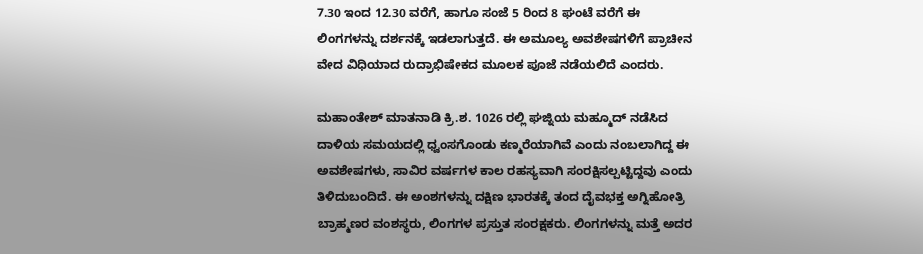7.30 ಇಂದ 12.30 ವರೆಗೆ, ಹಾಗೂ ಸಂಜೆ 5 ರಿಂದ 8 ಘಂಟೆ ವರೆಗೆ ಈ ಲಿಂಗಗಳನ್ನು ದರ್ಶನಕ್ಕೆ ಇಡಲಾಗುತ್ತದೆ. ಈ ಅಮೂಲ್ಯ ಅವಶೇಷಗಳಿಗೆ ಪ್ರಾಚೀನ ವೇದ ವಿಧಿಯಾದ ರುದ್ರಾಭಿಷೇಕದ ಮೂಲಕ ಪೂಜೆ ನಡೆಯಲಿದೆ ಎಂದರು.

ಮಹಾಂತೇಶ್ ಮಾತನಾಡಿ ಕ್ರಿ.ಶ. 1026 ರಲ್ಲಿ ಘಜ್ನಿಯ ಮಹ್ಮೂದ್ ನಡೆಸಿದ ದಾಳಿಯ ಸಮಯದಲ್ಲಿ ಧ್ವಂಸಗೊಂಡು ಕಣ್ಮರೆಯಾಗಿವೆ ಎಂದು ನಂಬಲಾಗಿದ್ದ ಈ ಅವಶೇಷಗಳು, ಸಾವಿರ ವರ್ಷಗಳ ಕಾಲ ರಹಸ್ಯವಾಗಿ ಸಂರಕ್ಷಿಸಲ್ಪಟ್ಟಿದ್ದವು ಎಂದು ತಿಳಿದುಬಂದಿದೆ. ಈ ಅಂಶಗಳನ್ನು ದಕ್ಷಿಣ ಭಾರತಕ್ಕೆ ತಂದ ದೈವಭಕ್ತ ಅಗ್ನಿಹೋತ್ರಿ ಬ್ರಾಹ್ಮಣರ ವಂಶಸ್ಥರು, ಲಿಂಗಗಳ ಪ್ರಸ್ತುತ ಸಂರಕ್ಷಕರು. ಲಿಂಗಗಳನ್ನು ಮತ್ತೆ ಅದರ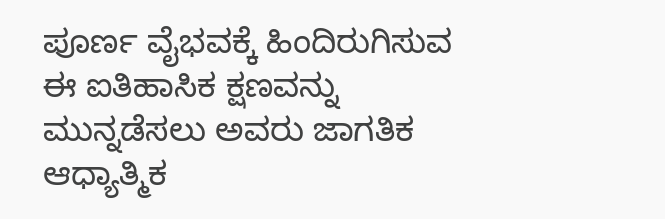ಪೂರ್ಣ ವೈಭವಕ್ಕೆ ಹಿಂದಿರುಗಿಸುವ ಈ ಐತಿಹಾಸಿಕ ಕ್ಷಣವನ್ನು ಮುನ್ನಡೆಸಲು ಅವರು ಜಾಗತಿಕ ಆಧ್ಯಾತ್ಮಿಕ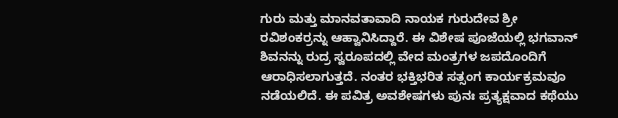ಗುರು ಮತ್ತು ಮಾನವತಾವಾದಿ ನಾಯಕ ಗುರುದೇವ ಶ್ರೀ ರವಿಶಂಕರ್‍ರನ್ನು ಆಹ್ವಾನಿಸಿದ್ದಾರೆ. ಈ ವಿಶೇಷ ಪೂಜೆಯಲ್ಲಿ ಭಗವಾನ್ ಶಿವನನ್ನು ರುದ್ರ ಸ್ವರೂಪದಲ್ಲಿ ವೇದ ಮಂತ್ರಗಳ ಜಪದೊಂದಿಗೆ ಆರಾಧಿಸಲಾಗುತ್ತದೆ. ನಂತರ ಭಕ್ತಿಭರಿತ ಸತ್ಸಂಗ ಕಾರ್ಯಕ್ರಮವೂ ನಡೆಯಲಿದೆ. ಈ ಪವಿತ್ರ ಅವಶೇಷಗಳು ಪುನಃ ಪ್ರತ್ಯಕ್ಷವಾದ ಕಥೆಯು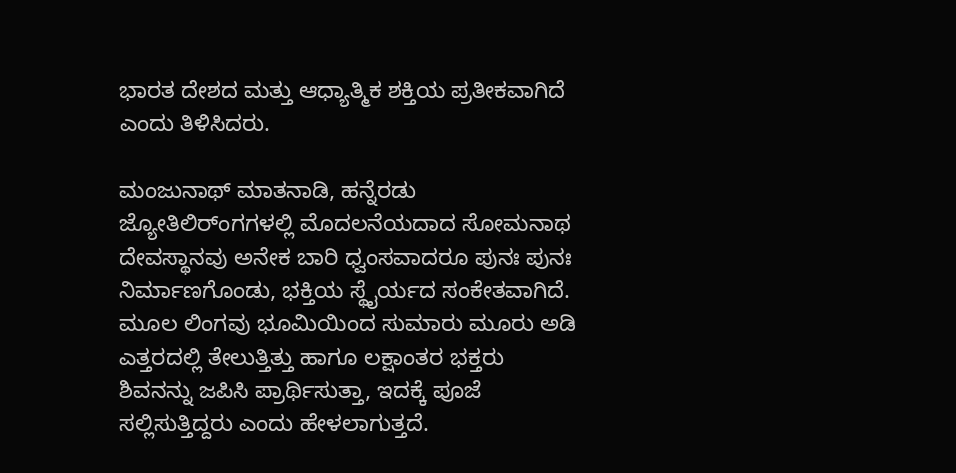ಭಾರತ ದೇಶದ ಮತ್ತು ಆಧ್ಯಾತ್ಮಿಕ ಶಕ್ತಿಯ ಪ್ರತೀಕವಾಗಿದೆ ಎಂದು ತಿಳಿಸಿದರು.

ಮಂಜುನಾಥ್ ಮಾತನಾಡಿ, ಹನ್ನೆರಡು ಜ್ಯೋತಿಲಿರ್ಂಗಗಳಲ್ಲಿ ಮೊದಲನೆಯದಾದ ಸೋಮನಾಥ ದೇವಸ್ಥಾನವು ಅನೇಕ ಬಾರಿ ಧ್ವಂಸವಾದರೂ ಪುನಃ ಪುನಃ ನಿರ್ಮಾಣಗೊಂಡು, ಭಕ್ತಿಯ ಸ್ಥೈರ್ಯದ ಸಂಕೇತವಾಗಿದೆ. ಮೂಲ ಲಿಂಗವು ಭೂಮಿಯಿಂದ ಸುಮಾರು ಮೂರು ಅಡಿ ಎತ್ತರದಲ್ಲಿ ತೇಲುತ್ತಿತ್ತು ಹಾಗೂ ಲಕ್ಷಾಂತರ ಭಕ್ತರು ಶಿವನನ್ನು ಜಪಿಸಿ ಪ್ರಾರ್ಥಿಸುತ್ತಾ, ಇದಕ್ಕೆ ಪೂಜೆ ಸಲ್ಲಿಸುತ್ತಿದ್ದರು ಎಂದು ಹೇಳಲಾಗುತ್ತದೆ.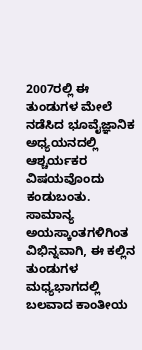2007ರಲ್ಲಿ ಈ ತುಂಡುಗಳ ಮೇಲೆ ನಡೆಸಿದ ಭೂವೈಜ್ಞಾನಿಕ ಅಧ್ಯಯನದಲ್ಲಿ ಆಶ್ಚರ್ಯಕರ ವಿಷಯವೊಂದು ಕಂಡುಬಂತು. ಸಾಮಾನ್ಯ ಅಯಸ್ಕಾಂತಗಳಿಗಿಂತ ವಿಭಿನ್ನವಾಗಿ, ಈ ಕಲ್ಲಿನ ತುಂಡುಗಳ ಮಧ್ಯಭಾಗದಲ್ಲಿ ಬಲವಾದ ಕಾಂತೀಯ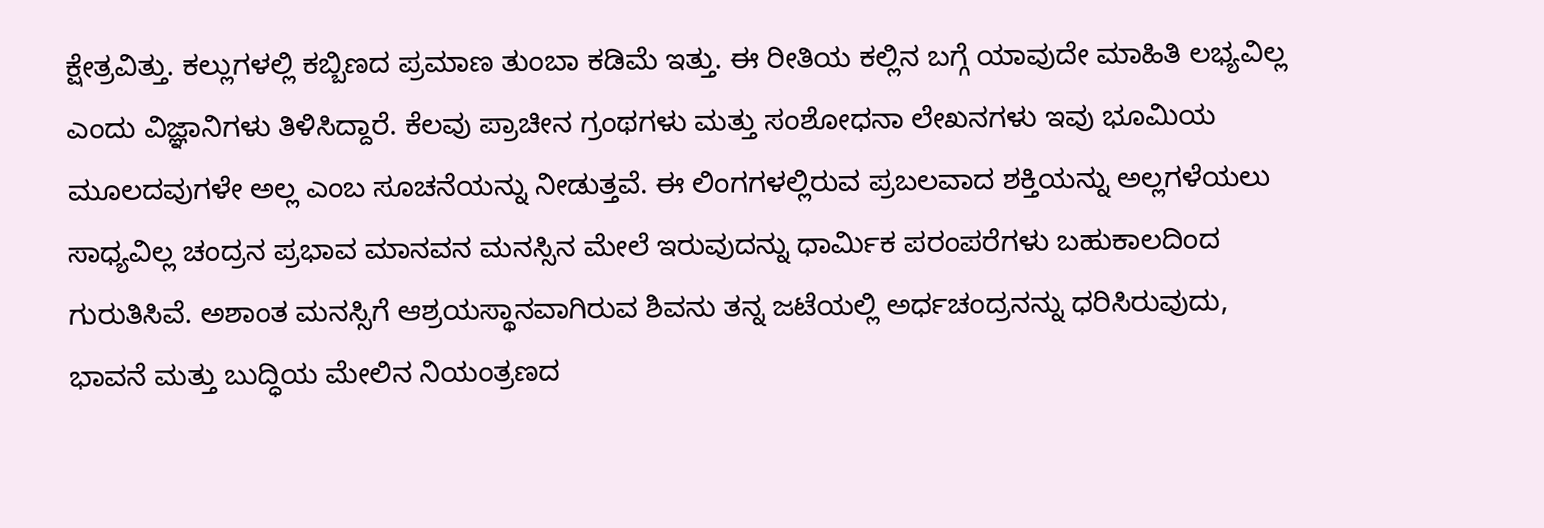ಕ್ಷೇತ್ರವಿತ್ತು. ಕಲ್ಲುಗಳಲ್ಲಿ ಕಬ್ಬಿಣದ ಪ್ರಮಾಣ ತುಂಬಾ ಕಡಿಮೆ ಇತ್ತು. ಈ ರೀತಿಯ ಕಲ್ಲಿನ ಬಗ್ಗೆ ಯಾವುದೇ ಮಾಹಿತಿ ಲಭ್ಯವಿಲ್ಲ ಎಂದು ವಿಜ್ಞಾನಿಗಳು ತಿಳಿಸಿದ್ದಾರೆ. ಕೆಲವು ಪ್ರಾಚೀನ ಗ್ರಂಥಗಳು ಮತ್ತು ಸಂಶೋಧನಾ ಲೇಖನಗಳು ಇವು ಭೂಮಿಯ ಮೂಲದವುಗಳೇ ಅಲ್ಲ ಎಂಬ ಸೂಚನೆಯನ್ನು ನೀಡುತ್ತವೆ. ಈ ಲಿಂಗಗಳಲ್ಲಿರುವ ಪ್ರಬಲವಾದ ಶಕ್ತಿಯನ್ನು ಅಲ್ಲಗಳೆಯಲು ಸಾಧ್ಯವಿಲ್ಲ ಚಂದ್ರನ ಪ್ರಭಾವ ಮಾನವನ ಮನಸ್ಸಿನ ಮೇಲೆ ಇರುವುದನ್ನು ಧಾರ್ಮಿಕ ಪರಂಪರೆಗಳು ಬಹುಕಾಲದಿಂದ ಗುರುತಿಸಿವೆ. ಅಶಾಂತ ಮನಸ್ಸಿಗೆ ಆಶ್ರಯಸ್ಥಾನವಾಗಿರುವ ಶಿವನು ತನ್ನ ಜಟೆಯಲ್ಲಿ ಅರ್ಧಚಂದ್ರನನ್ನು ಧರಿಸಿರುವುದು, ಭಾವನೆ ಮತ್ತು ಬುದ್ಧಿಯ ಮೇಲಿನ ನಿಯಂತ್ರಣದ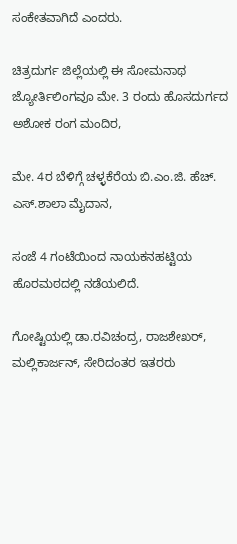ಸಂಕೇತವಾಗಿದೆ ಎಂದರು.

ಚಿತ್ರದುರ್ಗ ಜಿಲ್ಲೆಯಲ್ಲಿ ಈ ಸೋಮನಾಥ ಜ್ಯೋರ್ತಿಲಿಂಗವೂ ಮೇ. 3 ರಂದು ಹೊಸದುರ್ಗದ ಅಶೋಕ ರಂಗ ಮಂದಿರ,

ಮೇ. 4ರ ಬೆಳಿಗ್ಗೆ ಚಳ್ಳಕೆರೆಯ ಬಿ.ಎಂ.ಜಿ. ಹೆಚ್. ಎಸ್.ಶಾಲಾ ಮೈದಾನ,

ಸಂಜೆ 4 ಗಂಟೆಯಿಂದ ನಾಯಕನಹಟ್ಟಿಯ ಹೊರಮಠದಲ್ಲಿ ನಡೆಯಲಿದೆ.

ಗೋಷ್ಟಿಯಲ್ಲಿ ಡಾ.ರವಿಚಂದ್ರ, ರಾಜಶೇಖರ್, ಮಲ್ಲಿಕಾರ್ಜನ್, ಸೇರಿದಂತರ ಇತರರು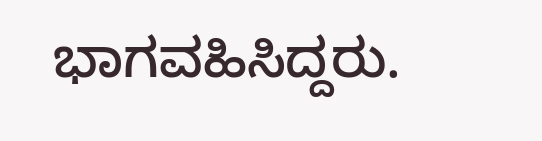ಭಾಗವಹಿಸಿದ್ದರು.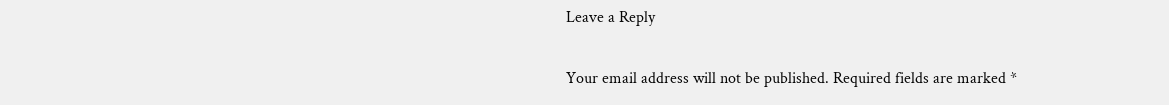Leave a Reply

Your email address will not be published. Required fields are marked *